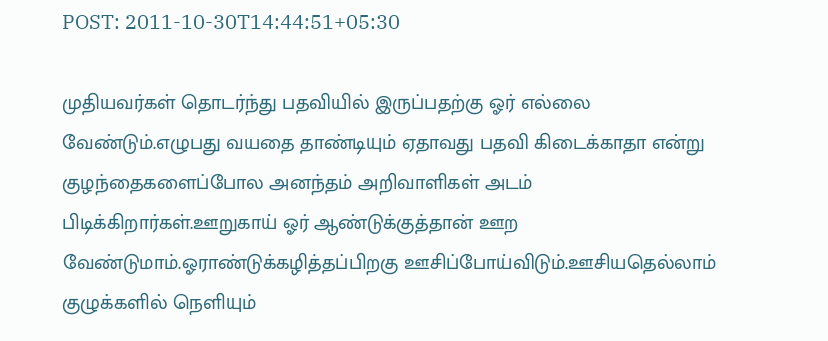POST: 2011-10-30T14:44:51+05:30

முதியவர்கள் தொடர்ந்து பதவியில் இருப்பதற்கு ஓர் எல்லை வேண்டும்.எழுபது வயதை தாண்டியும் ஏதாவது பதவி கிடைக்காதா என்று குழந்தைகளைப்போல அனந்தம் அறிவாளிகள் அடம் பிடிக்கிறார்கள்.ஊறுகாய் ஓர் ஆண்டுக்குத்தான் ஊற வேண்டுமாம்.ஓராண்டுக்கழித்தப்பிறகு ஊசிப்போய்விடும்.ஊசியதெல்லாம் குழுக்களில் நெளியும்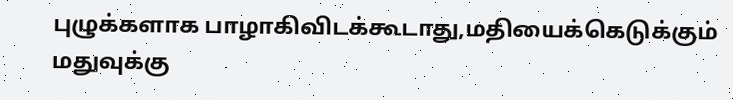புழுக்களாக பாழாகிவிடக்கூடாது,மதியைக்கெடுக்கும் மதுவுக்கு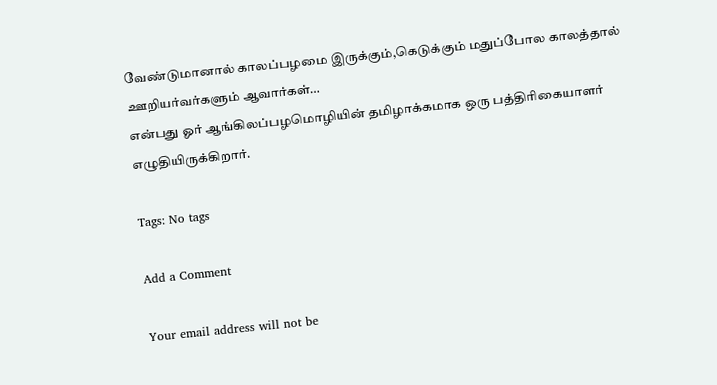வேண்டுமானால் காலப்பழமை இருக்கும்,கெடுக்கும் மதுப்போல காலத்தால் ஊறியர்வர்களும் ஆவார்கள்…
என்பது ஓர் ஆங்கிலப்பழமொழியின் தமிழாக்கமாக ஒரு பத்திரிகையாளர் எழுதியிருக்கிறார்.

Tags: No tags

Add a Comment

Your email address will not be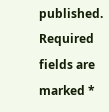published. Required fields are marked *